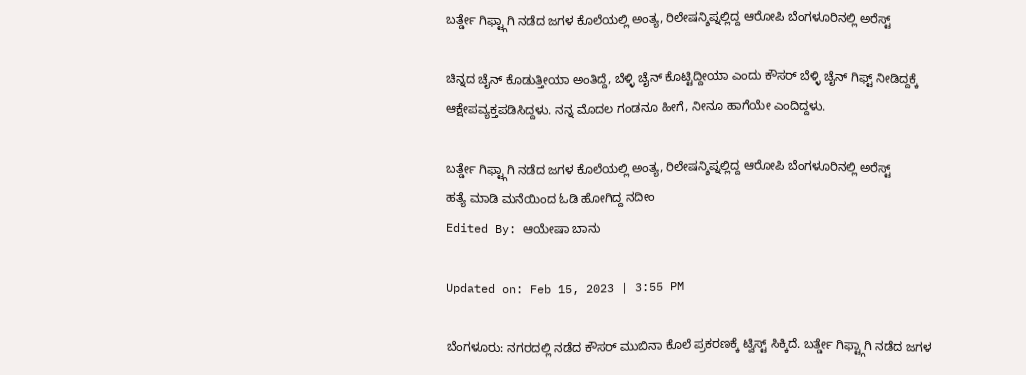ಬರ್ತ್ಡೇ ಗಿಫ್ಟ್ಗಾಗಿ ನಡೆದ ಜಗಳ ಕೊಲೆಯಲ್ಲಿ ಅಂತ್ಯ, ರಿಲೇಷನ್ಶಿಪ್ನಲ್ಲಿದ್ದ ಆರೋಪಿ ಬೆಂಗಳೂರಿನಲ್ಲಿ ಅರೆಸ್ಟ್

ಚಿನ್ನದ ಚೈನ್ ಕೊಡುತ್ತೀಯಾ ಅಂತಿದ್ದೆ, ಬೆಳ್ಳಿ ಚೈನ್ ಕೊಟ್ಟಿದ್ದೀಯಾ ಎಂದು ಕೌಸರ್ ಬೆಳ್ಳಿ ಚೈನ್ ಗಿಫ್ಟ್ ನೀಡಿದ್ದಕ್ಕೆ ಆಕ್ಷೇಪವ್ಯಕ್ತಪಡಿಸಿದ್ದಳು. ನನ್ನ ಮೊದಲ ಗಂಡನೂ ಹೀಗೆ, ನೀನೂ ಹಾಗೆಯೇ ಎಂದಿದ್ದಳು.

ಬರ್ತ್ಡೇ ಗಿಫ್ಟ್ಗಾಗಿ ನಡೆದ ಜಗಳ ಕೊಲೆಯಲ್ಲಿ ಅಂತ್ಯ, ರಿಲೇಷನ್ಶಿಪ್ನಲ್ಲಿದ್ದ ಆರೋಪಿ ಬೆಂಗಳೂರಿನಲ್ಲಿ ಅರೆಸ್ಟ್
ಹತ್ಯೆ ಮಾಡಿ ಮನೆಯಿಂದ ಓಡಿ ಹೋಗಿದ್ದ ನದೀಂ
Edited By: ಆಯೇಷಾ ಬಾನು

Updated on: Feb 15, 2023 | 3:55 PM

ಬೆಂಗಳೂರು: ನಗರದಲ್ಲಿ ನಡೆದ ಕೌಸರ್ ಮುಬಿನಾ ಕೊಲೆ ಪ್ರಕರಣಕ್ಕೆ ಟ್ವಿಸ್ಟ್ ಸಿಕ್ಕಿದೆ. ಬರ್ತ್ಡೇ ಗಿಫ್ಟ್ಗಾಗಿ ನಡೆದ ಜಗಳ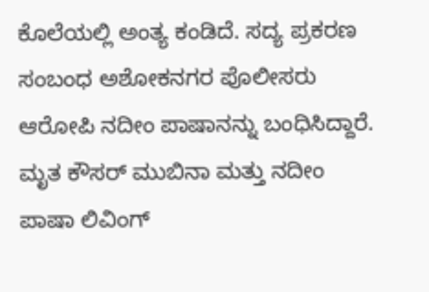ಕೊಲೆಯಲ್ಲಿ ಅಂತ್ಯ ಕಂಡಿದೆ. ಸದ್ಯ ಪ್ರಕರಣ ಸಂಬಂಧ ಅಶೋಕನಗರ ಪೊಲೀಸರು ಆರೋಪಿ ನದೀಂ ಪಾಷಾನನ್ನು ಬಂಧಿಸಿದ್ದಾರೆ. ಮೃತ ಕೌಸರ್ ಮುಬಿನಾ ಮತ್ತು ನದೀಂ ಪಾಷಾ ಲಿವಿಂಗ್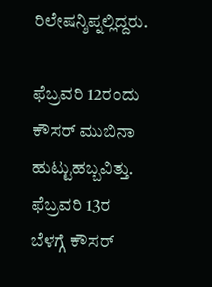ರಿಲೇಷನ್ಶಿಪ್ನಲ್ಲಿದ್ದರು.

ಫೆಬ್ರವರಿ 12ರಂದು ಕೌಸರ್ ಮುಬಿನಾ ಹುಟ್ಟುಹಬ್ಬವಿತ್ತು. ಫೆಬ್ರವರಿ 13ರ ಬೆಳಗ್ಗೆ ಕೌಸರ್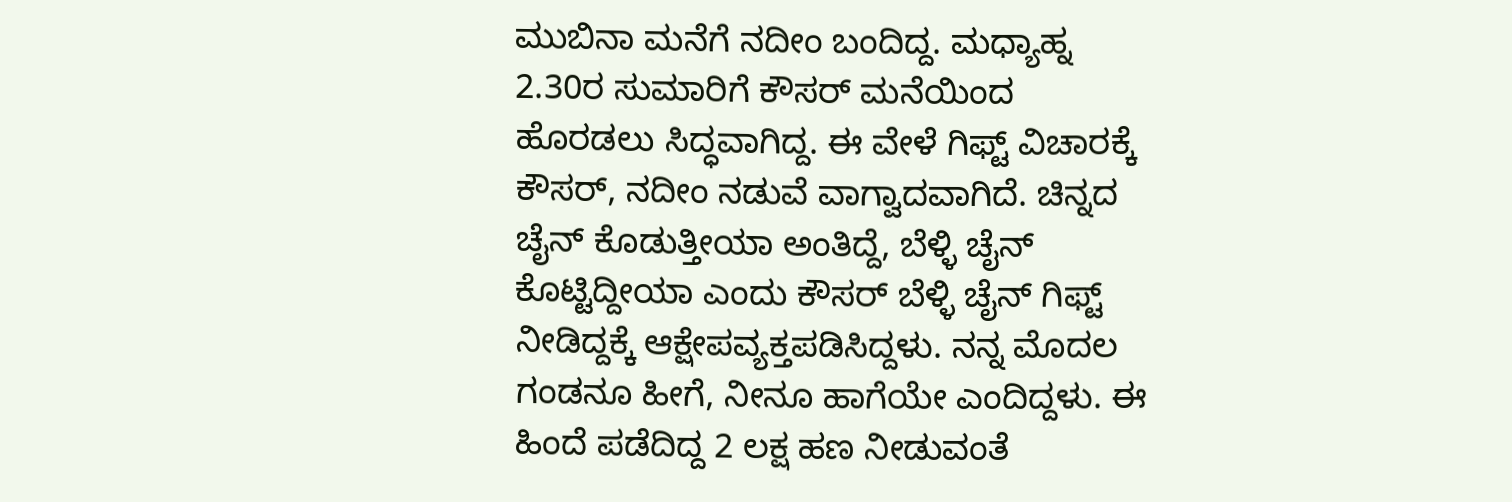ಮುಬಿನಾ ಮನೆಗೆ ನದೀಂ ಬಂದಿದ್ದ. ಮಧ್ಯಾಹ್ನ 2.30ರ ಸುಮಾರಿಗೆ ಕೌಸರ್ ಮನೆಯಿಂದ ಹೊರಡಲು ಸಿದ್ಧವಾಗಿದ್ದ. ಈ ವೇಳೆ ಗಿಫ್ಟ್ ವಿಚಾರಕ್ಕೆ ಕೌಸರ್, ನದೀಂ ನಡುವೆ ವಾಗ್ವಾದವಾಗಿದೆ. ಚಿನ್ನದ ಚೈನ್ ಕೊಡುತ್ತೀಯಾ ಅಂತಿದ್ದೆ, ಬೆಳ್ಳಿ ಚೈನ್ ಕೊಟ್ಟಿದ್ದೀಯಾ ಎಂದು ಕೌಸರ್ ಬೆಳ್ಳಿ ಚೈನ್ ಗಿಫ್ಟ್ ನೀಡಿದ್ದಕ್ಕೆ ಆಕ್ಷೇಪವ್ಯಕ್ತಪಡಿಸಿದ್ದಳು. ನನ್ನ ಮೊದಲ ಗಂಡನೂ ಹೀಗೆ, ನೀನೂ ಹಾಗೆಯೇ ಎಂದಿದ್ದಳು. ಈ ಹಿಂದೆ ಪಡೆದಿದ್ದ 2 ಲಕ್ಷ ಹಣ ನೀಡುವಂತೆ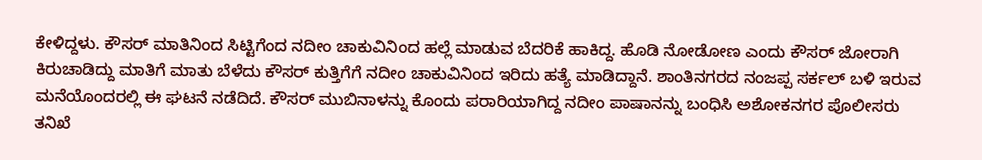ಕೇಳಿದ್ದಳು. ಕೌಸರ್ ಮಾತಿನಿಂದ ಸಿಟ್ಟಿಗೆಂದ ನದೀಂ ಚಾಕುವಿನಿಂದ ಹಲ್ಲೆ ಮಾಡುವ ಬೆದರಿಕೆ ಹಾಕಿದ್ದ. ಹೊಡಿ ನೋಡೋಣ ಎಂದು ಕೌಸರ್ ಜೋರಾಗಿ ಕಿರುಚಾಡಿದ್ದು ಮಾತಿಗೆ ಮಾತು ಬೆಳೆದು ಕೌಸರ್ ಕುತ್ತಿಗೆಗೆ ನದೀಂ ಚಾಕುವಿನಿಂದ ಇರಿದು ಹತ್ಯೆ ಮಾಡಿದ್ದಾನೆ. ಶಾಂತಿನಗರದ ನಂಜಪ್ಪ ಸರ್ಕಲ್ ಬಳಿ ಇರುವ ಮನೆಯೊಂದರಲ್ಲಿ ಈ ಘಟನೆ ನಡೆದಿದೆ. ಕೌಸರ್ ಮುಬಿನಾಳನ್ನು ಕೊಂದು ಪರಾರಿಯಾಗಿದ್ದ ನದೀಂ ಪಾಷಾನನ್ನು ಬಂಧಿಸಿ ಅಶೋಕನಗರ ಪೊಲೀಸರು ತನಿಖೆ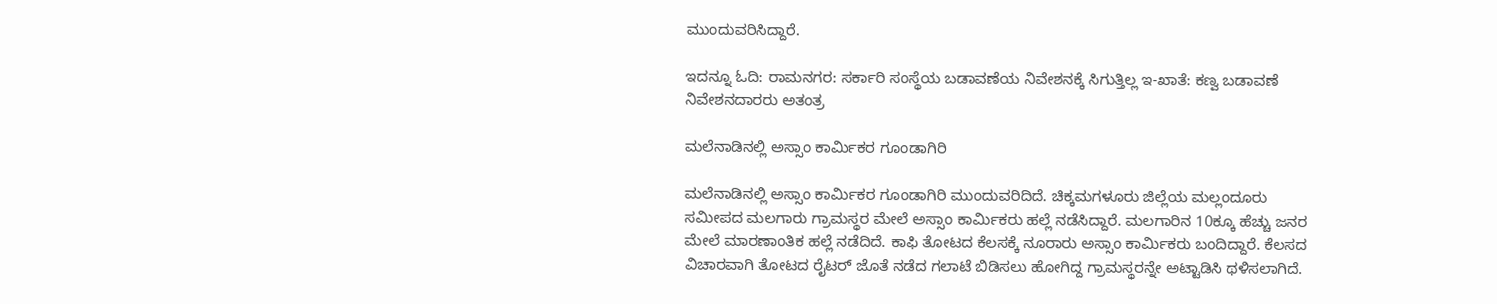ಮುಂದುವರಿಸಿದ್ದಾರೆ.

ಇದನ್ನೂ ಓದಿ: ರಾಮನಗರ: ಸರ್ಕಾರಿ ಸಂಸ್ಥೆಯ ಬಡಾವಣೆಯ ನಿವೇಶನಕ್ಕೆ ಸಿಗುತ್ತಿಲ್ಲ ಇ-ಖಾತೆ: ಕಣ್ವ ಬಡಾವಣೆ ನಿವೇಶನದಾರರು ಅತಂತ್ರ

ಮಲೆನಾಡಿನಲ್ಲಿ ಅಸ್ಸಾಂ ಕಾರ್ಮಿಕರ ಗೂಂಡಾಗಿರಿ

ಮಲೆನಾಡಿನಲ್ಲಿ ಅಸ್ಸಾಂ ಕಾರ್ಮಿಕರ ಗೂಂಡಾಗಿರಿ ಮುಂದುವರಿದಿದೆ. ಚಿಕ್ಕಮಗಳೂರು ಜಿಲ್ಲೆಯ ಮಲ್ಲಂದೂರು ಸಮೀಪದ ಮಲಗಾರು ಗ್ರಾಮಸ್ಥರ ಮೇಲೆ ಅಸ್ಸಾಂ ಕಾರ್ಮಿಕರು ಹಲ್ಲೆ ನಡೆಸಿದ್ದಾರೆ. ಮಲಗಾರಿನ 10ಕ್ಕೂ ಹೆಚ್ಚು ಜನರ ಮೇಲೆ ಮಾರಣಾಂತಿಕ ಹಲ್ಲೆ ನಡೆದಿದೆ. ಕಾಫಿ ತೋಟದ ಕೆಲಸಕ್ಕೆ ನೂರಾರು ಅಸ್ಸಾಂ ಕಾರ್ಮಿಕರು ಬಂದಿದ್ದಾರೆ. ಕೆಲಸದ ವಿಚಾರವಾಗಿ ತೋಟದ ರೈಟರ್ ಜೊತೆ ನಡೆದ ಗಲಾಟೆ ಬಿಡಿಸಲು ಹೋಗಿದ್ದ ಗ್ರಾಮಸ್ಥರನ್ನೇ ಅಟ್ಟಾಡಿಸಿ ಥಳಿಸಲಾಗಿದೆ.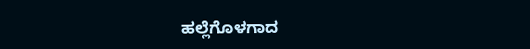ಹಲ್ಲೆಗೊಳಗಾದ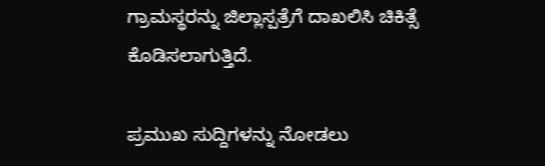ಗ್ರಾಮಸ್ಥರನ್ನು ಜಿಲ್ಲಾಸ್ಪತ್ರೆಗೆ ದಾಖಲಿಸಿ ಚಿಕಿತ್ಸೆ ಕೊಡಿಸಲಾಗುತ್ತಿದೆ.

ಪ್ರಮುಖ ಸುದ್ದಿಗಳನ್ನು ನೋಡಲು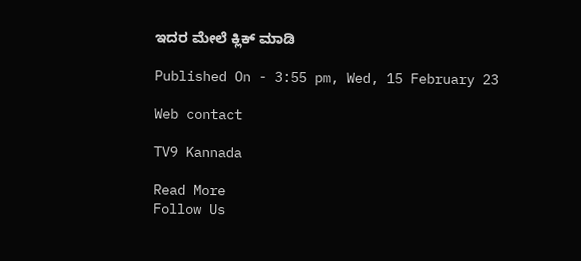ಇದರ ಮೇಲೆ ಕ್ಲಿಕ್ ಮಾಡಿ

Published On - 3:55 pm, Wed, 15 February 23

Web contact

TV9 Kannada

Read More
Follow Us